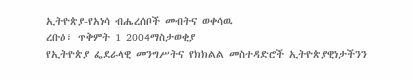ኢትዮጵያ-የአነሳ ብሔረሰቦች መብትና ወቀሳዉ
ረቡዕ፣ ጥቅምት 1 2004ማስታወቂያ
የኢትዮጵያ ፌደራላዊ መንግሥትና የክክልል መስተዳድሮች ኢትዮጵያዊነታችንን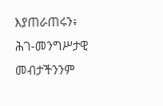እያጠራጠሩን፥ ሕገ-መንግሥታዊ መብታችንንም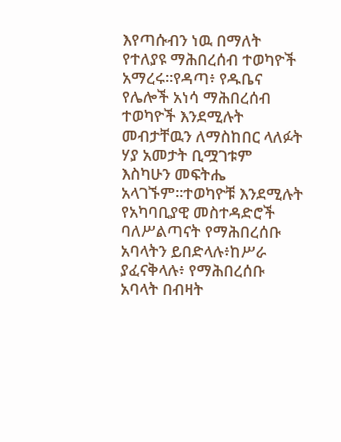እየጣሱብን ነዉ በማለት የተለያዩ ማሕበረሰብ ተወካዮች አማረሩ።የዳጣ፥ የዱቤና የሌሎች አነሳ ማሕበረሰብ ተወካዮች እንደሚሉት መብታቸዉን ለማስከበር ላለፉት ሃያ አመታት ቢሟገቱም እስካሁን መፍትሔ አላገኙም።ተወካዮቹ እንደሚሉት የአካባቢያዊ መስተዳድሮች ባለሥልጣናት የማሕበረሰቡ አባላትን ይበድላሉ፥ከሥራ ያፈናቅላሉ፥ የማሕበረሰቡ አባላት በብዛት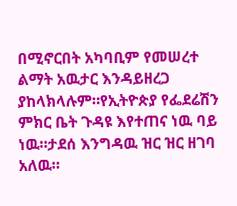በሚኖርበት አካባቢም የመሠረተ ልማት አዉታር እንዳይዘረጋ ያከላክላሉም።የኢትዮጵያ የፌደሬሽን ምክር ቤት ጉዳዩ እየተጠና ነዉ ባይ ነዉ።ታደሰ እንግዳዉ ዝር ዝር ዘገባ አለዉ።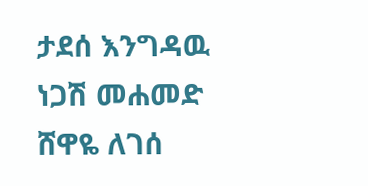ታደሰ እንግዳዉ
ነጋሽ መሐመድ
ሸዋዬ ለገሰ